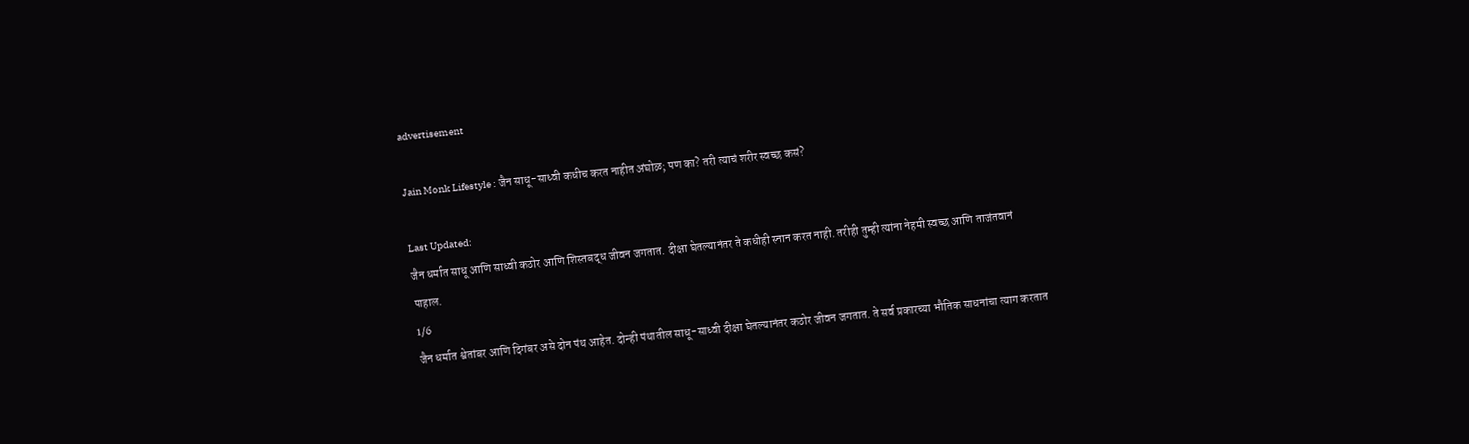advertisement

Jain Monk Lifestyle : जैन साधू-साध्वी कधीच करत नाहीत अंघोळ; पण का? तरी त्याचं शरीर स्वच्छ कसं?

Last Updated:
जैन धर्मात साधू आणि साध्वी कठोर आणि शिस्तबद्ध जीवन जगतात. दीक्षा घेतल्यानंतर ते कधीही स्नान करत नाही. तरीही तुम्ही त्यांना नेहमी स्वच्छ आणि ताजंतवानं पाहाल.
1/6
जैन धर्मात श्वेतांबर आणि दिगंबर असे दोन पंथ आहेत. दोन्ही पंथातील साधू-साध्वी दीक्षा घेतल्यानंतर कठोर जीवन जगतात. ते सर्व प्रकारच्या भौतिक साधनांचा त्याग करतात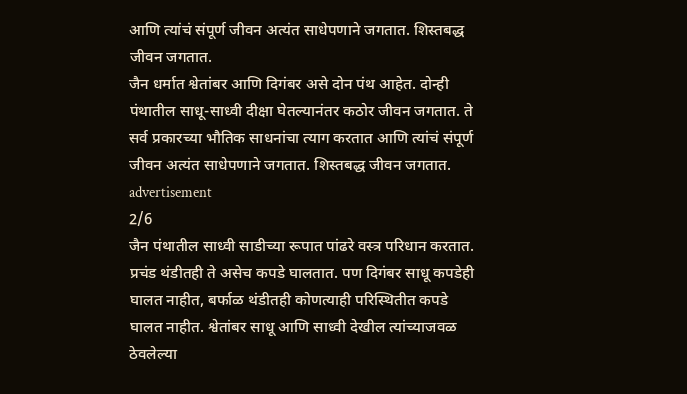आणि त्यांचं संपूर्ण जीवन अत्यंत साधेपणाने जगतात. शिस्तबद्ध जीवन जगतात.
जैन धर्मात श्वेतांबर आणि दिगंबर असे दोन पंथ आहेत. दोन्ही पंथातील साधू-साध्वी दीक्षा घेतल्यानंतर कठोर जीवन जगतात. ते सर्व प्रकारच्या भौतिक साधनांचा त्याग करतात आणि त्यांचं संपूर्ण जीवन अत्यंत साधेपणाने जगतात. शिस्तबद्ध जीवन जगतात.
advertisement
2/6
जैन पंथातील साध्वी साडीच्या रूपात पांढरे वस्त्र परिधान करतात. प्रचंड थंडीतही ते असेच कपडे घालतात. पण दिगंबर साधू कपडेही घालत नाहीत, बर्फाळ थंडीतही कोणत्याही परिस्थितीत कपडे घालत नाहीत. श्वेतांबर साधू आणि साध्वी देखील त्यांच्याजवळ ठेवलेल्या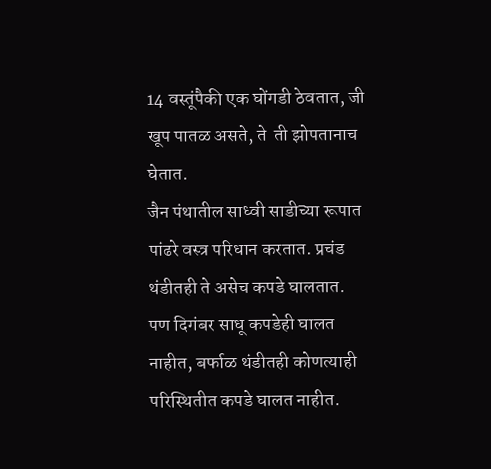14 वस्तूंपैकी एक घोंगडी ठेवतात, जी खूप पातळ असते, ते  ती झोपतानाच घेतात.
जैन पंथातील साध्वी साडीच्या रूपात पांढरे वस्त्र परिधान करतात. प्रचंड थंडीतही ते असेच कपडे घालतात. पण दिगंबर साधू कपडेही घालत नाहीत, बर्फाळ थंडीतही कोणत्याही परिस्थितीत कपडे घालत नाहीत.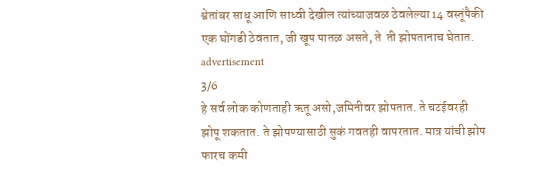श्वेतांबर साधू आणि साध्वी देखील त्यांच्याजवळ ठेवलेल्या 14 वस्तूंपैकी एक घोंगडी ठेवतात, जी खूप पातळ असते, ते  ती झोपतानाच घेतात.
advertisement
3/6
हे सर्व लोक कोणताही ऋतू असो,जमिनीवर झोपतात. ते चटईवरही झोपू शकतात. ते झोपण्यासाठी सुकं गवतही वापरतात. मात्र यांची झोप फारच कमी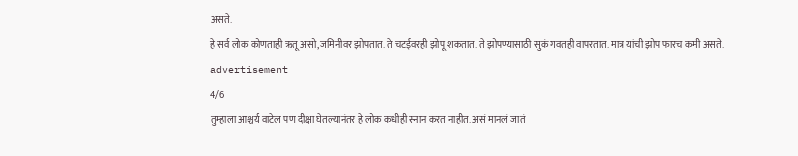असते.
हे सर्व लोक कोणताही ऋतू असो,जमिनीवर झोपतात. ते चटईवरही झोपू शकतात. ते झोपण्यासाठी सुकं गवतही वापरतात. मात्र यांची झोप फारच कमी असते.
advertisement
4/6
तुम्हाला आश्चर्य वाटेल पण दीक्षा घेतल्यानंतर हे लोक कधीही स्नान करत नाहीत. असं मानलं जातं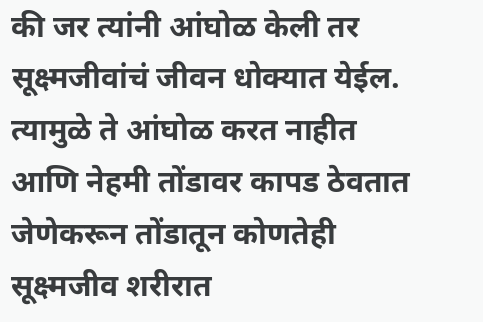की जर त्यांनी आंघोळ केली तर सूक्ष्मजीवांचं जीवन धोक्यात येईल. त्यामुळे ते आंघोळ करत नाहीत आणि नेहमी तोंडावर कापड ठेवतात जेणेकरून तोंडातून कोणतेही सूक्ष्मजीव शरीरात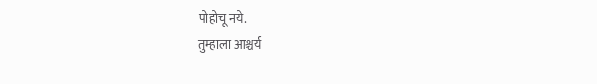पोहोचू नये.
तुम्हाला आश्चर्य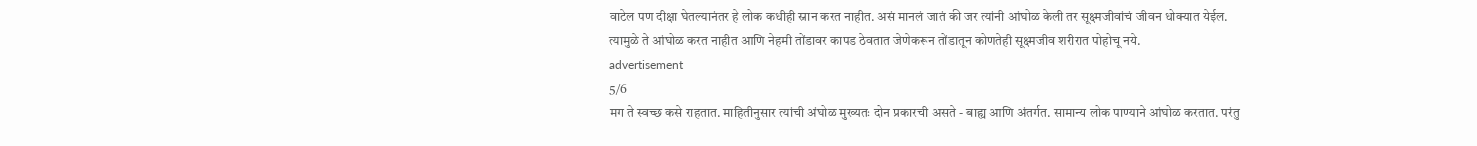वाटेल पण दीक्षा घेतल्यानंतर हे लोक कधीही स्नान करत नाहीत. असं मानलं जातं की जर त्यांनी आंघोळ केली तर सूक्ष्मजीवांचं जीवन धोक्यात येईल. त्यामुळे ते आंघोळ करत नाहीत आणि नेहमी तोंडावर कापड ठेवतात जेणेकरून तोंडातून कोणतेही सूक्ष्मजीव शरीरात पोहोचू नये.
advertisement
5/6
मग ते स्वच्छ कसे राहतात. माहितीनुसार त्यांची अंघोळ मुख्यतः दोन प्रकारची असते - बाह्य आणि अंतर्गत. सामान्य लोक पाण्याने आंघोळ करतात. परंतु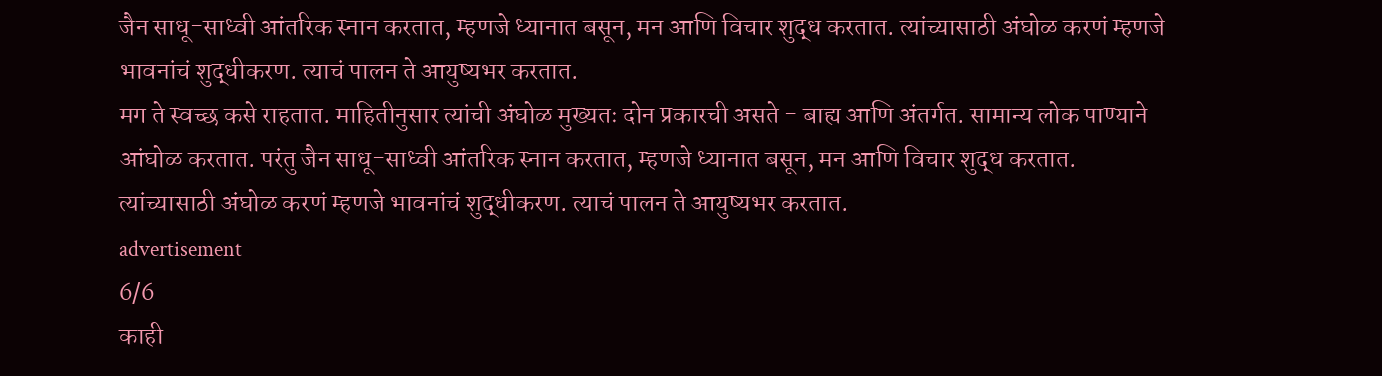जैन साधू-साध्वी आंतरिक स्नान करतात, म्हणजे ध्यानात बसून, मन आणि विचार शुद्ध करतात. त्यांच्यासाठी अंघोळ करणं म्हणजे भावनांचं शुद्धीकरण. त्याचं पालन ते आयुष्यभर करतात.
मग ते स्वच्छ कसे राहतात. माहितीनुसार त्यांची अंघोळ मुख्यतः दोन प्रकारची असते - बाह्य आणि अंतर्गत. सामान्य लोक पाण्याने आंघोळ करतात. परंतु जैन साधू-साध्वी आंतरिक स्नान करतात, म्हणजे ध्यानात बसून, मन आणि विचार शुद्ध करतात. त्यांच्यासाठी अंघोळ करणं म्हणजे भावनांचं शुद्धीकरण. त्याचं पालन ते आयुष्यभर करतात.
advertisement
6/6
काही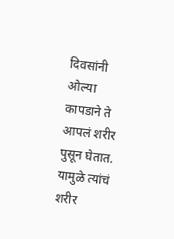दिवसांनी ओल्या कापडाने ते आपलं शरीर पुसून घेतात. यामुळे त्यांचं शरीर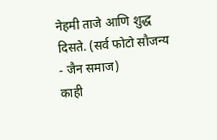नेहमी ताजे आणि शुद्ध दिसते. (सर्व फोटो सौजन्य - जैन समाज)
काही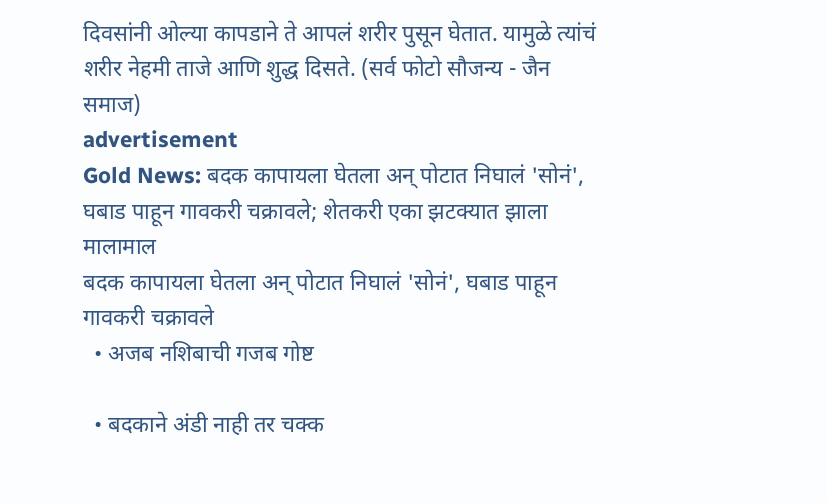दिवसांनी ओल्या कापडाने ते आपलं शरीर पुसून घेतात. यामुळे त्यांचं शरीर नेहमी ताजे आणि शुद्ध दिसते. (सर्व फोटो सौजन्य - जैन समाज)
advertisement
Gold News: बदक कापायला घेतला अन् पोटात निघालं 'सोनं', घबाड पाहून गावकरी चक्रावले; शेतकरी एका झटक्यात झाला मालामाल
बदक कापायला घेतला अन् पोटात निघालं 'सोनं', घबाड पाहून गावकरी चक्रावले
  • अजब नशिबाची गजब गोष्ट

  • बदकाने अंडी नाही तर चक्क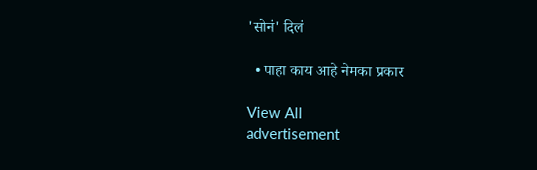'सोनं' दिलं

  • पाहा काय आहे नेमका प्रकार

View All
advertisement